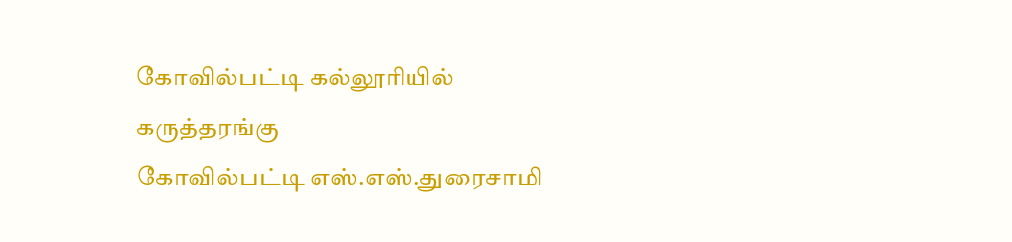கோவில்பட்டி கல்லூரியில் கருத்தரங்கு
கோவில்பட்டி எஸ்.எஸ்.துரைசாமி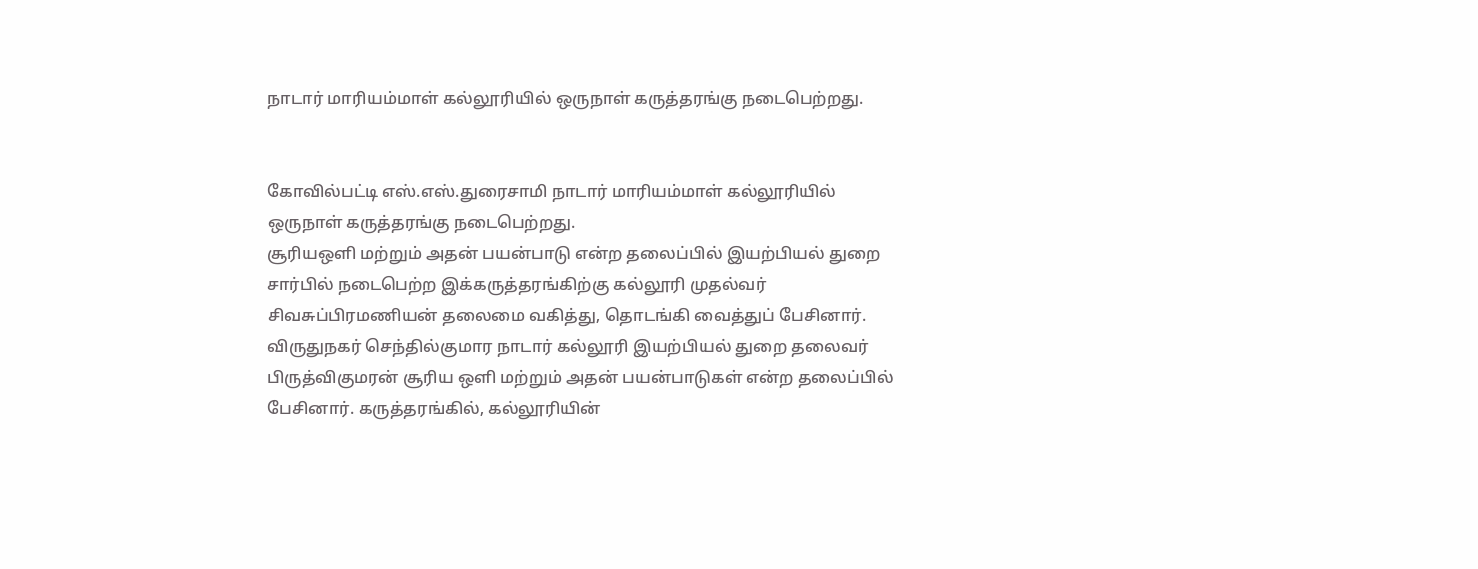நாடார் மாரியம்மாள் கல்லூரியில் ஒருநாள் கருத்தரங்கு நடைபெற்றது.


கோவில்பட்டி எஸ்.எஸ்.துரைசாமி நாடார் மாரியம்மாள் கல்லூரியில் ஒருநாள் கருத்தரங்கு நடைபெற்றது.
சூரியஒளி மற்றும் அதன் பயன்பாடு என்ற தலைப்பில் இயற்பியல் துறை சார்பில் நடைபெற்ற இக்கருத்தரங்கிற்கு கல்லூரி முதல்வர் சிவசுப்பிரமணியன் தலைமை வகித்து, தொடங்கி வைத்துப் பேசினார். விருதுநகர் செந்தில்குமார நாடார் கல்லூரி இயற்பியல் துறை தலைவர் பிருத்விகுமரன் சூரிய ஒளி மற்றும் அதன் பயன்பாடுகள் என்ற தலைப்பில் பேசினார். கருத்தரங்கில், கல்லூரியின்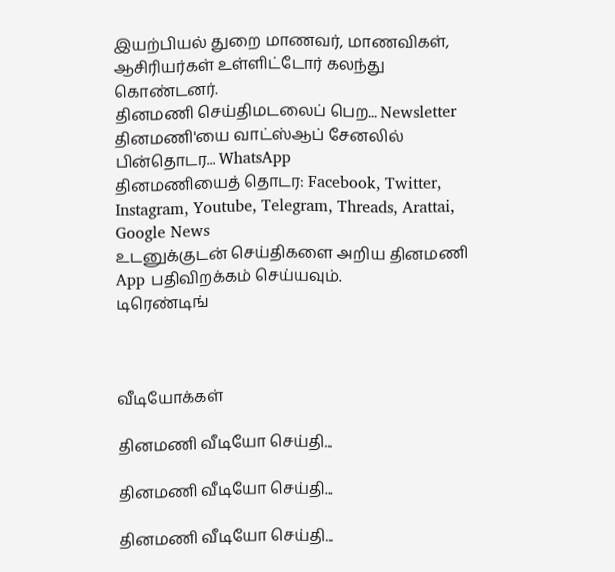இயற்பியல் துறை மாணவர், மாணவிகள், ஆசிரியர்கள் உள்ளிட்டோர் கலந்து கொண்டனர்.
தினமணி செய்திமடலைப் பெற... Newsletter
தினமணி'யை வாட்ஸ்ஆப் சேனலில் பின்தொடர... WhatsApp
தினமணியைத் தொடர: Facebook, Twitter, Instagram, Youtube, Telegram, Threads, Arattai, Google News
உடனுக்குடன் செய்திகளை அறிய தினமணி App பதிவிறக்கம் செய்யவும்.
டிரெண்டிங்



வீடியோக்கள்

தினமணி வீடியோ செய்தி...

தினமணி வீடியோ செய்தி...

தினமணி வீடியோ செய்தி...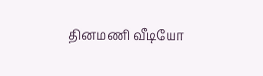தினமணி வீடியோ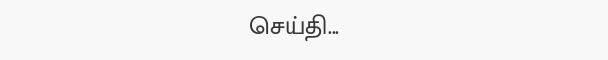செய்தி...